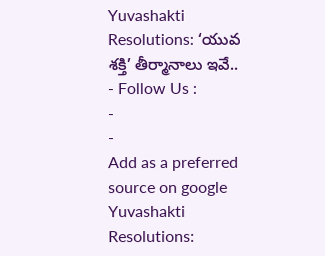Yuvashakti Resolutions: ‘యువ శక్తి’ తీర్మానాలు ఇవే..
- Follow Us :
-
-
Add as a preferred
source on google
Yuvashakti Resolutions: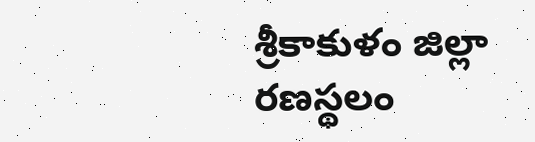శ్రీకాకుళం జిల్లా రణస్థలం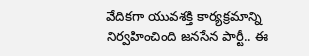వేదికగా యువశక్తి కార్యక్రమాన్ని నిర్వహించింది జనసేన పార్టీ.. ఈ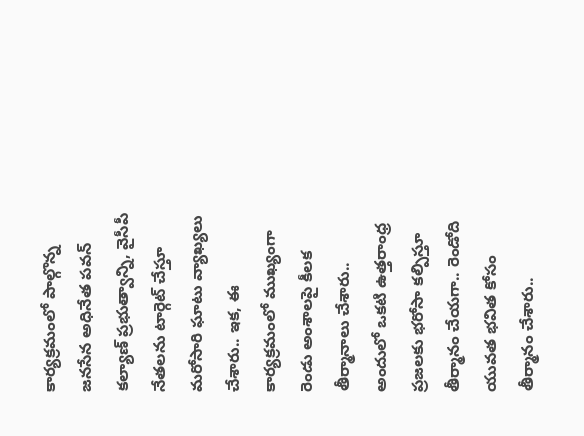కార్యక్రమంలో పాల్గొన్న జనసేన అధినేత పవన్ కల్యాణ్ ప్రభుత్వాన్ని, వైసీపీ నేతలను టార్గెట్ చేస్తూ మరోసారి ఘాటు వ్యాఖ్యలు చేశారు.. ఇక, ఈ కార్యక్రమంలో ముఖ్యంగా రెండు అంశాలపై కీలక తీర్మానాలు చేశారు.. అందులో ఒకటి ఉత్తరాంధ్ర ప్రజలకు భరోసా కల్పిస్తూ తీర్మానం చేయగా.. రెండోది యువత భవిత కోసం తీర్మానం చేశారు..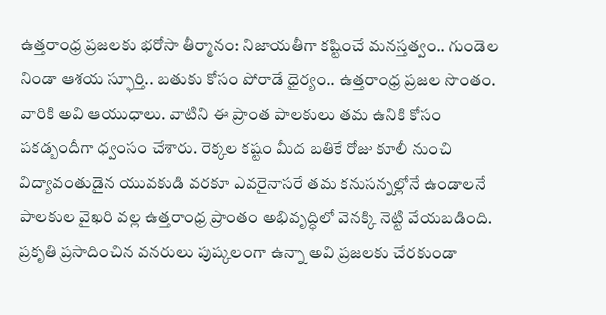ఉత్తరాంధ్ర ప్రజలకు భరోసా తీర్మానం: నిజాయతీగా కష్టించే మనస్తత్వం.. గుండెల నిండా ఆశయ స్ఫూర్తి.. బతుకు కోసం పోరాడే ధైర్యం.. ఉత్తరాంధ్ర ప్రజల సొంతం. వారికి అవి ఆయుధాలు. వాటిని ఈ ప్రాంత పాలకులు తమ ఉనికి కోసం పకడ్బందీగా ధ్వంసం చేశారు. రెక్కల కష్టం మీద బతికే రోజు కూలీ నుంచి విద్యావంతుడైన యువకుడి వరకూ ఎవరైనాసరే తమ కనుసన్నల్లోనే ఉండాలనే పాలకుల వైఖరి వల్ల ఉత్తరాంధ్ర ప్రాంతం అభివృద్ధిలో వెనక్కి నెట్టి వేయబడింది. ప్రకృతి ప్రసాదించిన వనరులు పుష్కలంగా ఉన్నా అవి ప్రజలకు చేరకుండా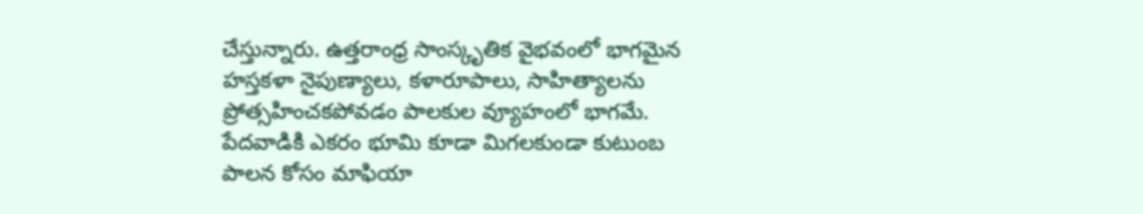చేస్తున్నారు. ఉత్తరాంధ్ర సాంస్కృతిక వైభవంలో భాగమైన హస్తకళా నైపుణ్యాలు, కళారూపాలు, సాహిత్యాలను ప్రోత్సహించకపోవడం పాలకుల వ్యూహంలో భాగమే.
పేదవాడికి ఎకరం భూమి కూడా మిగలకుండా కుటుంబ పాలన కోసం మాఫియా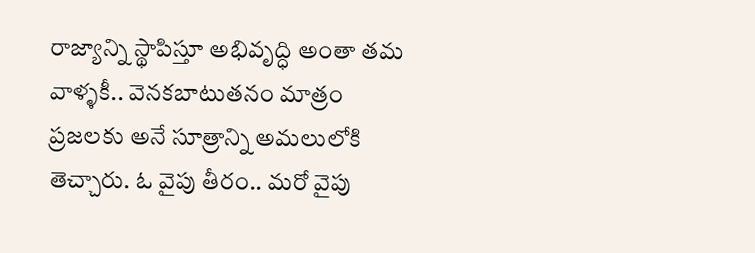రాజ్యాన్ని స్థాపిస్తూ అభివృద్ధి అంతా తమ వాళ్ళకీ.. వెనకబాటుతనం మాత్రం ప్రజలకు అనే సూత్రాన్ని అమలులోకి తెచ్చారు. ఓ వైపు తీరం.. మరో వైపు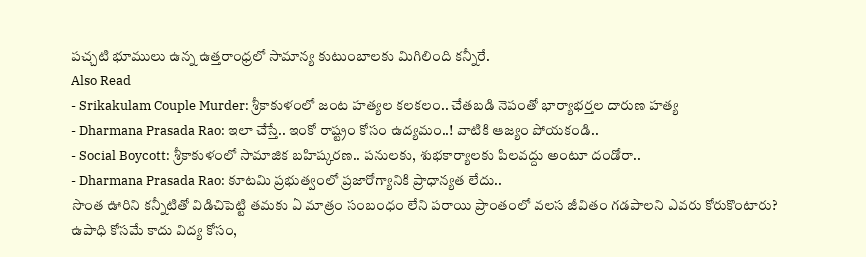పచ్చటి భూములు ఉన్న ఉత్తరాంధ్రలో సామాన్య కుటుంబాలకు మిగిలింది కన్నీరే.
Also Read
- Srikakulam Couple Murder: శ్రీకాకుళంలో జంట హత్యల కలకలం.. చేతబడి నెపంతో భార్యాభర్తల దారుణ హత్య
- Dharmana Prasada Rao: ఇలా చేస్తే.. ఇంకో రాష్ట్రం కోసం ఉద్యమం..! వాటికి ఆజ్యం పోయకండి..
- Social Boycott: శ్రీకాకుళంలో సామాజిక బహిష్కరణ.. పనులకు, శుభకార్యాలకు పిలవద్దు అంటూ దండోరా..
- Dharmana Prasada Rao: కూటమి ప్రభుత్వంలో ప్రజారోగ్యానికి ప్రాధాన్యత లేదు..
సొంత ఊరిని కన్నీటితో విడిచిపెట్టి తమకు ఏ మాత్రం సంబంధం లేని పరాయి ప్రాంతంలో వలస జీవితం గడపాలని ఎవరు కోరుకొంటారు? ఉపాధి కోసమే కాదు విద్య కోసం,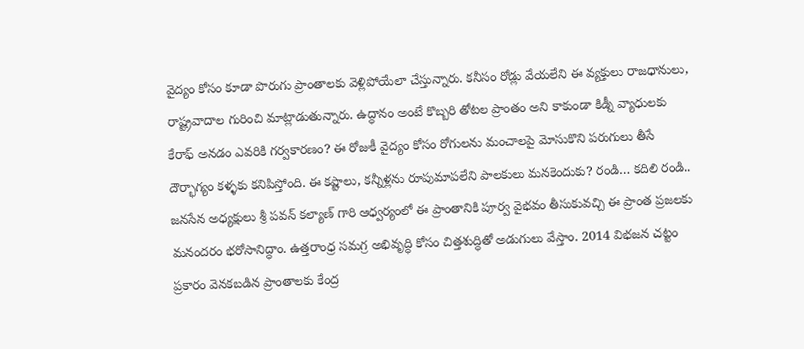వైద్యం కోసం కూడా పొరుగు ప్రాంతాలకు వెళ్లిపోయేలా చేస్తున్నారు. కనీసం రోడ్లు వేయలేని ఈ వ్యక్తులు రాజధానులు, రాష్ట్రవాదాల గురించి మాట్లాడుతున్నారు. ఉద్ధానం అంటే కొబ్బరి తోటల ప్రాంతం అని కాకుండా కిడ్నీ వ్యాధులకు కేరాఫ్ అనడం ఎవరికి గర్వకారణం? ఈ రోజుకీ వైద్యం కోసం రోగులను మంచాలపై మోసుకొని పరుగులు తీసే దౌర్భాగ్యం కళ్ళకు కనిపిస్తోంది. ఈ కష్టాలు, కన్నీళ్లను రూపుమాపలేని పాలకులు మనకెందుకు? రండి… కదిలి రండి.. జనసేన అధ్యక్షులు శ్రీ పవన్ కల్యాణ్ గారి ఆధ్వర్యంలో ఈ ప్రాంతానికి పూర్వ వైభవం తీసుకువచ్చి ఈ ప్రాంత ప్రజలకు మనందరం భరోసానిద్ధాం. ఉత్తరాంధ్ర సమగ్ర అభివృద్ధి కోసం చిత్తశుద్ధితో అడుగులు వేస్తాం. 2014 విభజన చట్టం ప్రకారం వెనకబడిన ప్రాంతాలకు కేంద్ర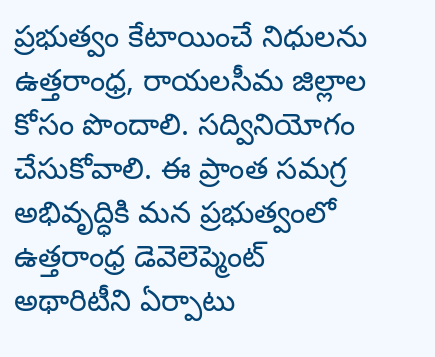ప్రభుత్వం కేటాయించే నిధులను ఉత్తరాంధ్ర, రాయలసీమ జిల్లాల కోసం పొందాలి. సద్వినియోగం చేసుకోవాలి. ఈ ప్రాంత సమగ్ర అభివృద్ధికి మన ప్రభుత్వంలో ఉత్తరాంధ్ర డెవెలెప్మెంట్ అథారిటీని ఏర్పాటు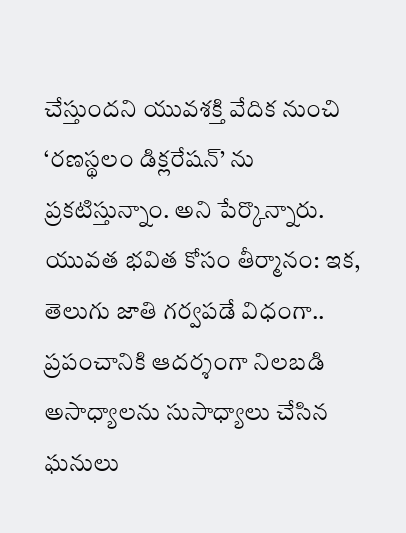చేస్తుందని యువశక్తి వేదిక నుంచి ‘రణస్థలం డిక్లరేషన్’ ను ప్రకటిస్తున్నాం. అని పేర్కొన్నారు.
యువత భవిత కోసం తీర్మానం: ఇక, తెలుగు జాతి గర్వపడే విధంగా.. ప్రపంచానికి ఆదర్శంగా నిలబడి అసాధ్యాలను సుసాధ్యాలు చేసిన ఘనులు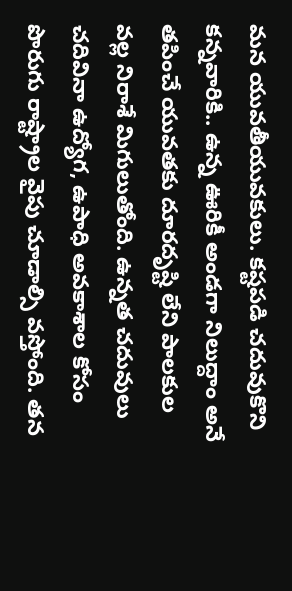మన యువతీయువకులు. కష్టపడి చదువుకొని కన్నవారికి.. ఉన్న ఊరికీ అండగా నిలుద్దాం అనే తపించే యువతకు దూరదృష్టి లేని పాలకుల వల్ల నిరాశే మిగులుతోంది. ఉన్నత చదువులు చదివినా ఉద్యోగ, ఉపాధి అవకాశాల కోసం పొరుగు రాష్ట్రాల వైపు చూడాల్సి వస్తోంది. తన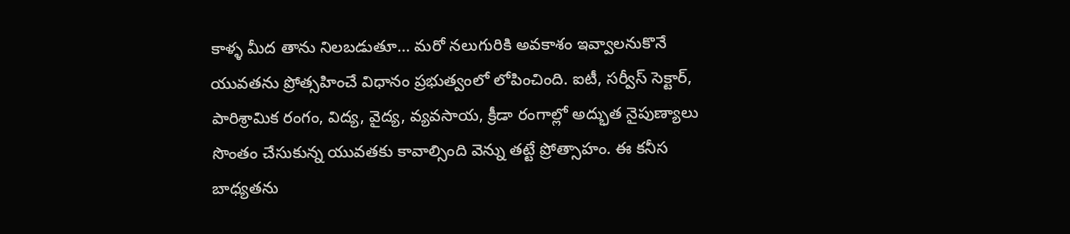కాళ్ళ మీద తాను నిలబడుతూ… మరో నలుగురికి అవకాశం ఇవ్వాలనుకొనే యువతను ప్రోత్సహించే విధానం ప్రభుత్వంలో లోపించింది. ఐటీ, సర్వీస్ సెక్టార్, పారిశ్రామిక రంగం, విద్య, వైద్య, వ్యవసాయ, క్రీడా రంగాల్లో అద్భుత నైపుణ్యాలు సొంతం చేసుకున్న యువతకు కావాల్సింది వెన్ను తట్టే ప్రోత్సాహం. ఈ కనీస బాధ్యతను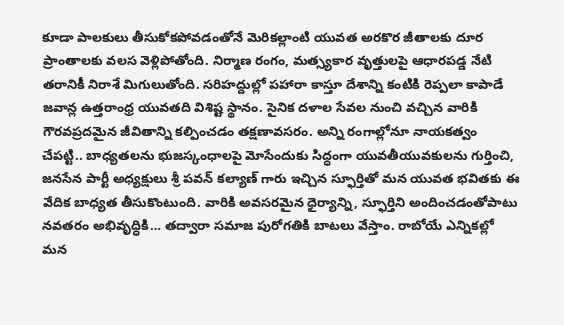కూడా పాలకులు తీసుకోకపోవడంతోనే మెరికల్లాంటి యువత అరకొర జీతాలకు దూర ప్రాంతాలకు వలస వెళ్లిపోతోంది. నిర్మాణ రంగం, మత్స్యకార వృత్తులపై ఆధారపడ్డ నేటి తరానికీ నిరాశే మిగులుతోంది. సరిహద్దుల్లో పహారా కాస్తూ దేశాన్ని కంటికి రెప్పలా కాపాడే జవాన్ల ఉత్తరాంధ్ర యువతది విశిష్ట స్థానం. సైనిక దళాల సేవల నుంచి వచ్చిన వారికి గౌరవప్రదమైన జీవితాన్ని కల్పించడం తక్షణావసరం. అన్ని రంగాల్లోనూ నాయకత్వం చేపట్టి.. బాధ్యతలను భుజస్కంధాలపై మోసేందుకు సిద్ధంగా యువతీయువకులను గుర్తించి, జనసేన పార్టీ అధ్యక్షులు శ్రీ పవన్ కల్యాణ్ గారు ఇచ్చిన స్ఫూర్తితో మన యువత భవితకు ఈ వేదిక బాధ్యత తీసుకొంటుంది. వారికి అవసరమైన ధైర్యాన్ని, స్ఫూర్తిని అందించడంతోపాటు నవతరం అభివృద్ధికి… తద్వారా సమాజ పురోగతికి బాటలు వేస్తాం. రాబోయే ఎన్నికల్లో మన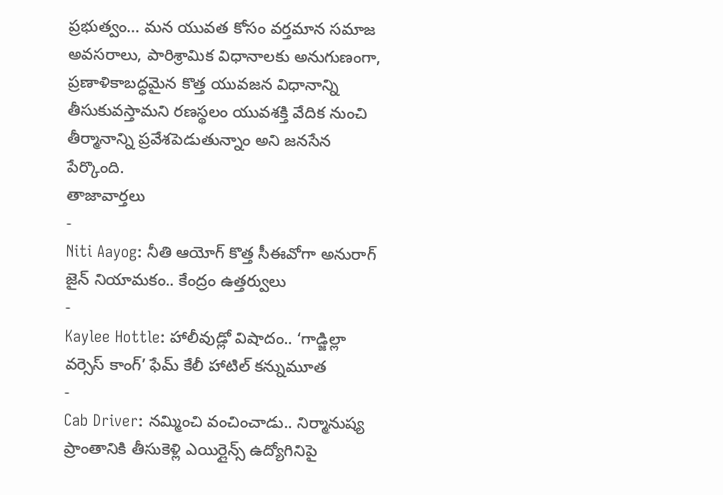ప్రభుత్వం… మన యువత కోసం వర్తమాన సమాజ అవసరాలు, పారిశ్రామిక విధానాలకు అనుగుణంగా, ప్రణాళికాబద్ధమైన కొత్త యువజన విధానాన్ని తీసుకువస్తామని రణస్థలం యువశక్తి వేదిక నుంచి తీర్మానాన్ని ప్రవేశపెడుతున్నాం అని జనసేన పేర్కొంది.
తాజావార్తలు
-
Niti Aayog: నీతి ఆయోగ్ కొత్త సీఈవోగా అనురాగ్ జైన్ నియామకం.. కేంద్రం ఉత్తర్వులు
-
Kaylee Hottle: హాలీవుడ్లో విషాదం.. ‘గాడ్జిల్లా వర్సెస్ కాంగ్’ ఫేమ్ కేలీ హాటిల్ కన్నుమూత
-
Cab Driver: నమ్మించి వంచించాడు.. నిర్మానుష్య ప్రాంతానికి తీసుకెళ్లి ఎయిర్లైన్స్ ఉద్యోగినిపై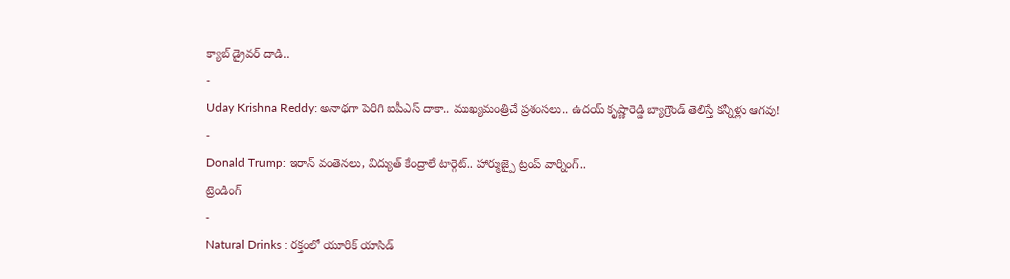క్యాబ్ డ్రైవర్ దాడి..
-
Uday Krishna Reddy: అనాథగా పెరిగి ఐపీఎస్ దాకా.. ముఖ్యమంత్రిచే ప్రశంసలు.. ఉదయ్ కృష్ణారెడ్డి బ్యాగ్రౌండ్ తెలిస్తే కన్నీళ్లు ఆగవు!
-
Donald Trump: ఇరాన్ వంతెనలు, విద్యుత్ కేంద్రాలే టార్గెట్.. హార్ముజ్పై ట్రంప్ వార్నింగ్..
ట్రెండింగ్
-
Natural Drinks : రక్తంలో యూరిక్ యాసిడ్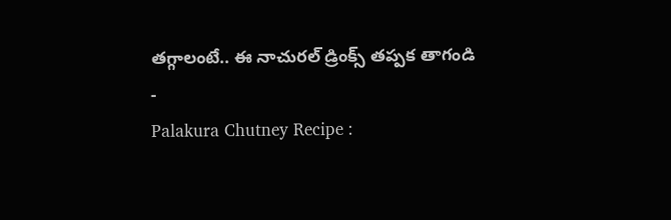తగ్గాలంటే.. ఈ నాచురల్ డ్రింక్స్ తప్పక తాగండి
-
Palakura Chutney Recipe :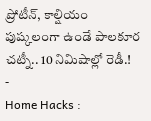ప్రోటీన్, కాల్షియం పుష్కలంగా ఉండే పాలకూర చట్నీ.. 10 నిమిషాల్లో రెడీ.!
-
Home Hacks :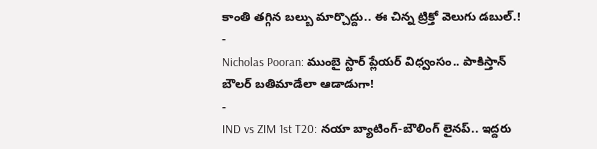కాంతి తగ్గిన బల్బు మార్చొద్దు.. ఈ చిన్న ట్రిక్తో వెలుగు డబుల్.!
-
Nicholas Pooran: ముంబై స్టార్ ప్లేయర్ విధ్వంసం.. పాకిస్తాన్ బౌలర్ బతిమాడేలా ఆడాడుగా!
-
IND vs ZIM 1st T20: నయా బ్యాటింగ్-బౌలింగ్ లైనప్.. ఇద్దరు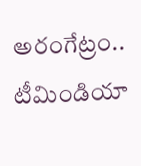అరంగేట్రం.. టీమిండియా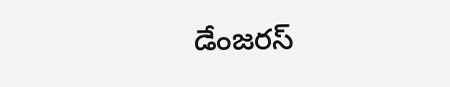డేంజరస్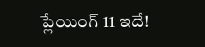ప్లేయింగ్ 11 ఇదే!